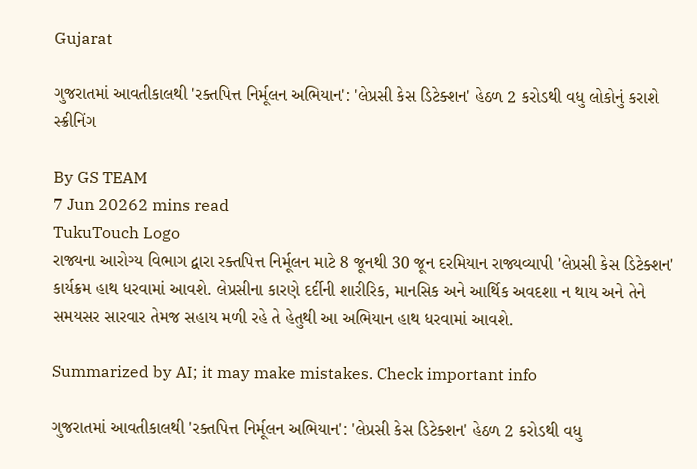Gujarat

ગુજરાતમાં આવતીકાલથી 'રક્તપિત્ત નિર્મૂલન અભિયાન': 'લેપ્રસી કેસ ડિટેક્શન' હેઠળ 2 કરોડથી વધુ લોકોનું કરાશે સ્ક્રીનિંગ

By GS TEAM
7 Jun 20262 mins read
TukuTouch Logo
રાજ્યના આરોગ્ય વિભાગ દ્વારા રક્તપિત્ત નિર્મૂલન માટે 8 જૂનથી 30 જૂન દરમિયાન રાજ્યવ્યાપી 'લેપ્રસી કેસ ડિટેક્શન' કાર્યક્રમ હાથ ધરવામાં આવશે. લેપ્રસીના કારણે દર્દીની શારીરિક, માનસિક અને આર્થિક અવદશા ન થાય અને તેને સમયસર સારવાર તેમજ સહાય મળી રહે તે હેતુથી આ અભિયાન હાથ ધરવામાં આવશે.

Summarized by AI; it may make mistakes. Check important info

ગુજરાતમાં આવતીકાલથી 'રક્તપિત્ત નિર્મૂલન અભિયાન': 'લેપ્રસી કેસ ડિટેક્શન' હેઠળ 2 કરોડથી વધુ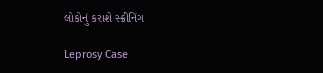લોકોનું કરાશે સ્ક્રીનિંગ

Leprosy Case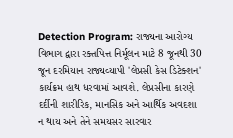Detection Program: રાજ્યના આરોગ્ય વિભાગ દ્વારા રક્તપિત્ત નિર્મૂલન માટે 8 જૂનથી 30 જૂન દરમિયાન રાજ્યવ્યાપી 'લેપ્રસી કેસ ડિટેક્શન' કાર્યક્રમ હાથ ધરવામાં આવશે. લેપ્રસીના કારણે દર્દીની શારીરિક, માનસિક અને આર્થિક અવદશા ન થાય અને તેને સમયસર સારવાર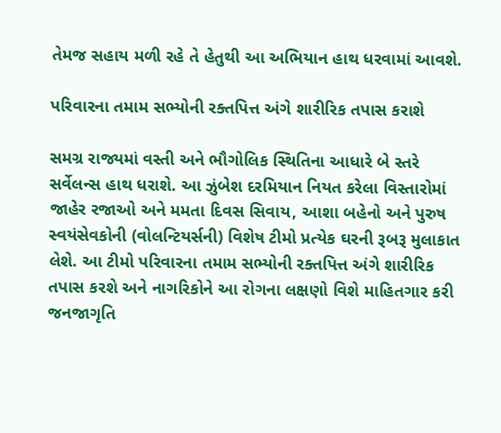તેમજ સહાય મળી રહે તે હેતુથી આ અભિયાન હાથ ધરવામાં આવશે.

પરિવારના તમામ સભ્યોની રક્તપિત્ત અંગે શારીરિક તપાસ કરાશે

સમગ્ર રાજ્યમાં વસ્તી અને ભૌગોલિક સ્થિતિના આધારે બે સ્તરે સર્વેલન્સ હાથ ધરાશે. આ ઝુંબેશ દરમિયાન નિયત કરેલા વિસ્તારોમાં જાહેર રજાઓ અને મમતા દિવસ સિવાય, આશા બહેનો અને પુરુષ સ્વયંસેવકોની (વોલન્ટિયર્સની) વિશેષ ટીમો પ્રત્યેક ઘરની રૂબરૂ મુલાકાત લેશે. આ ટીમો પરિવારના તમામ સભ્યોની રક્તપિત્ત અંગે શારીરિક તપાસ કરશે અને નાગરિકોને આ રોગના લક્ષણો વિશે માહિતગાર કરી જનજાગૃતિ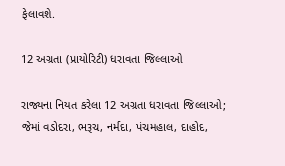ફેલાવશે.

12 અગ્રતા (પ્રાયોરિટી) ધરાવતા જિલ્લાઓ

રાજ્યના નિયત કરેલા 12 અગ્રતા ધરાવતા જિલ્લાઓ; જેમાં વડોદરા, ભરૂચ, નર્મદા, પંચમહાલ, દાહોદ,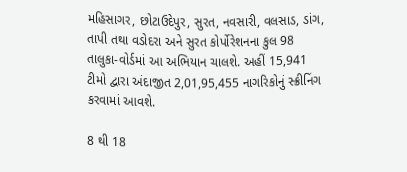મહિસાગર, છોટાઉદેપુર, સુરત, નવસારી, વલસાડ, ડાંગ, તાપી તથા વડોદરા અને સુરત કોર્પોરેશનના કુલ 98 તાલુકા-વોર્ડમાં આ અભિયાન ચાલશે. અહીં 15,941 ટીમો દ્વારા અંદાજીત 2,01,95,455 નાગરિકોનું સ્ક્રીનિંગ કરવામાં આવશે.

8 થી 18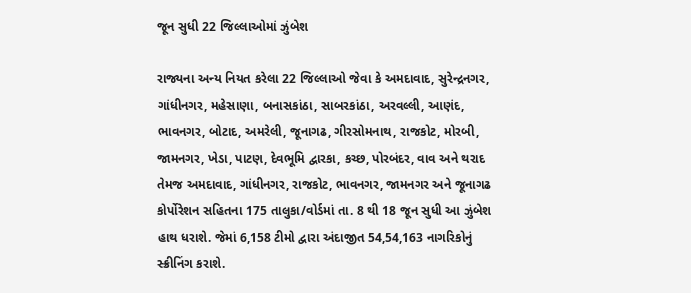જૂન સુધી 22 જિલ્લાઓમાં ઝુંબેશ

રાજ્યના અન્ય નિયત કરેલા 22 જિલ્લાઓ જેવા કે અમદાવાદ, સુરેન્દ્રનગર, ગાંધીનગર, મહેસાણા, બનાસકાંઠા, સાબરકાંઠા, અરવલ્લી, આણંદ, ભાવનગર, બોટાદ, અમરેલી, જૂનાગઢ, ગીરસોમનાથ, રાજકોટ, મોરબી, જામનગર, ખેડા, પાટણ, દેવભૂમિ દ્વારકા, કચ્છ, પોરબંદર, વાવ અને થરાદ તેમજ અમદાવાદ, ગાંધીનગર, રાજકોટ, ભાવનગર, જામનગર અને જૂનાગઢ કોર્પોરેશન સહિતના 175 તાલુકા/વોર્ડમાં તા. 8 થી 18 જૂન સુધી આ ઝુંબેશ હાથ ધરાશે. જેમાં 6,158 ટીમો દ્વારા અંદાજીત 54,54,163 નાગરિકોનું સ્ક્રીનિંગ કરાશે.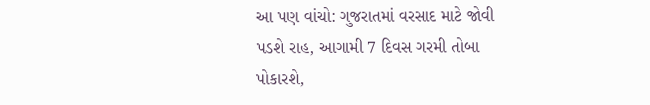આ પણ વાંચો: ગુજરાતમાં વરસાદ માટે જોવી પડશે રાહ, આગામી 7 દિવસ ગરમી તોબા પોકારશે,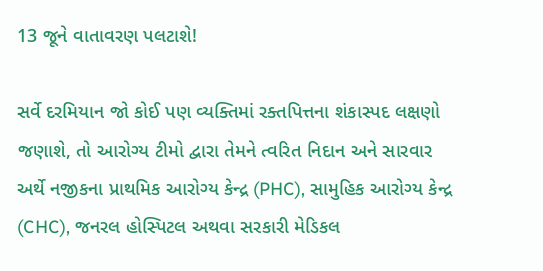13 જૂને વાતાવરણ પલટાશે!

સર્વે દરમિયાન જો કોઈ પણ વ્યક્તિમાં રક્તપિત્તના શંકાસ્પદ લક્ષણો જણાશે, તો આરોગ્ય ટીમો દ્વારા તેમને ત્વરિત નિદાન અને સારવાર અર્થે નજીકના પ્રાથમિક આરોગ્ય કેન્દ્ર (PHC), સામુહિક આરોગ્ય કેન્દ્ર (CHC), જનરલ હોસ્પિટલ અથવા સરકારી મેડિકલ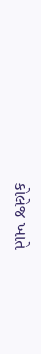કોલેજ ખાતે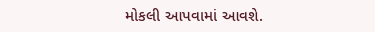મોકલી આપવામાં આવશે.